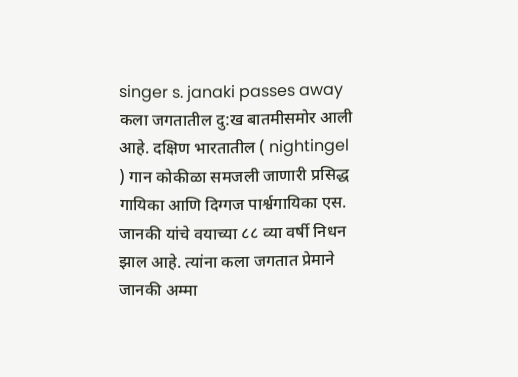singer s. janaki passes away
कला जगतातील दु:ख बातमीसमोर आली आहे. दक्षिण भारतातील ( nightingel ) गान कोकीळा समजली जाणारी प्रसिद्ध गायिका आणि दिग्गज पार्श्वगायिका एस. जानकी यांचे वयाच्या ८८ व्या वर्षी निधन झाल आहे. त्यांना कला जगतात प्रेमाने जानकी अम्मा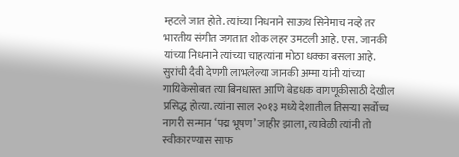म्हटले जात होते. त्यांच्या निधनाने साऊथ सिनेमाच नव्हे तर भारतीय संगीत जगतात शोक लहर उमटली आहे. एस. जानकी यांच्या निधनाने त्यांच्या चाहत्यांना मोठा धक्का बसला आहे.
सुरांची दैवी देणगी लाभलेल्या जानकी अम्मा यांनी यांच्या गायिकेसोबत त्या बिनधास्त आणि बेडधक वागणूकीसाठी देखील प्रसिद्ध होत्या. त्यांना साल २०१३ मध्ये देशातील तिसऱ्या सर्वोच्च नागरी सन्मान ‘पद्म भूषण’ जाहीर झाला, त्यावेळी त्यांनी तो स्वीकारण्यास साफ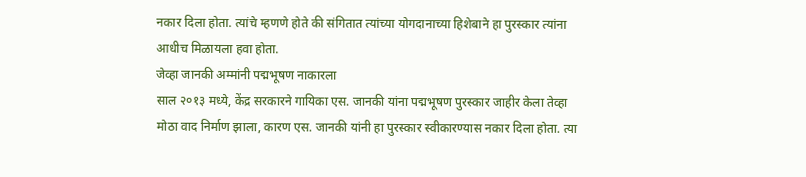नकार दिला होता. त्यांचे म्हणणे होते की संगितात त्यांच्या योगदानाच्या हिशेबाने हा पुरस्कार त्यांना आधीच मिळायला हवा होता.
जेव्हा जानकी अम्मांनी पद्मभूषण नाकारला
साल २०१३ मध्ये, केंद्र सरकारने गायिका एस. जानकी यांना पद्मभूषण पुरस्कार जाहीर केला तेव्हा मोठा वाद निर्माण झाला, कारण एस. जानकी यांनी हा पुरस्कार स्वीकारण्यास नकार दिला होता. त्या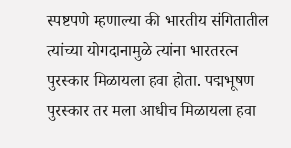स्पष्टपणे म्हणाल्या की भारतीय संगितातील त्यांच्या योगदानामुळे त्यांना भारतरत्न पुरस्कार मिळायला हवा होता. पद्मभूषण पुरस्कार तर मला आधीच मिळायला हवा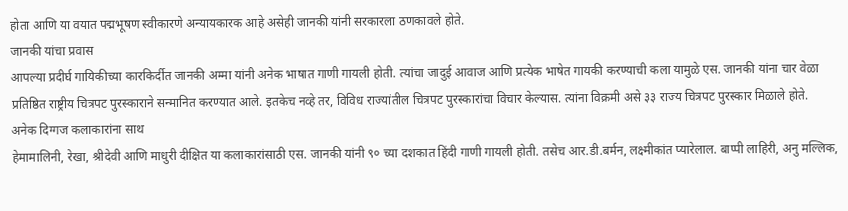होता आणि या वयात पद्मभूषण स्वीकारणे अन्यायकारक आहे असेही जानकी यांनी सरकारला ठणकावले होते.
जानकी यांचा प्रवास
आपल्या प्रदीर्घ गायिकीच्या कारकिर्दीत जानकी अम्मा यांनी अनेक भाषात गाणी गायली होती. त्यांचा जादुई आवाज आणि प्रत्येक भाषेत गायकी करण्याची कला यामुळे एस. जानकी यांना चार वेळा प्रतिष्ठित राष्ट्रीय चित्रपट पुरस्काराने सन्मानित करण्यात आले. इतकेच नव्हे तर, विविध राज्यांतील चित्रपट पुरस्कारांचा विचार केल्यास. त्यांना विक्रमी असे ३३ राज्य चित्रपट पुरस्कार मिळाले होते.
अनेक दिग्गज कलाकारांना साथ
हेमामालिनी, रेखा, श्रीदेवी आणि माधुरी दीक्षित या कलाकारांसाठी एस. जानकी यांनी ९० च्या दशकात हिंदी गाणी गायली होती. तसेच आर.डी.बर्मन, लक्ष्मीकांत प्यारेलाल. बाप्पी लाहिरी, अनु मल्लिक,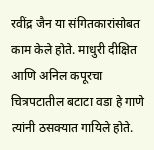रवींद्र जैन या संगितकारांसोबत काम केले होते. माधुरी दीक्षित आणि अनिल कपूरचा चित्रपटातील बटाटा वडा हे गाणे त्यांनी ठसक्यात गायिले होते.